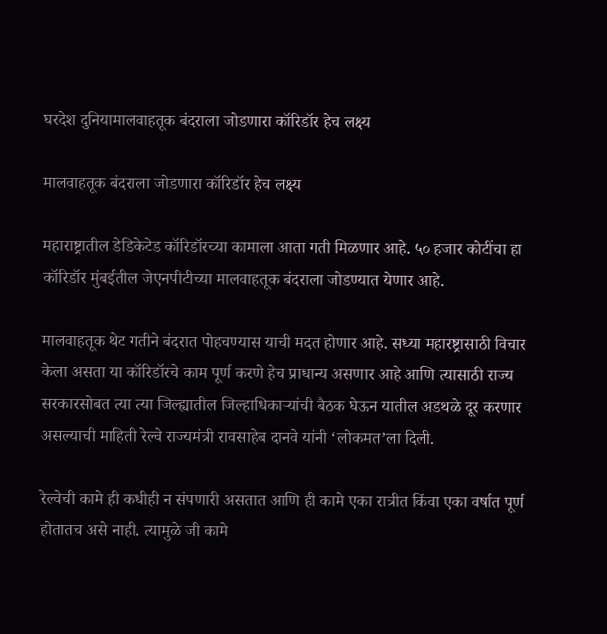घरदेश दुनियामालवाहतूक बंदराला जोडणारा कॉरिडॉर हेच लक्ष्य

मालवाहतूक बंदराला जोडणारा कॉरिडॉर हेच लक्ष्य

महाराष्ट्रातील डेडिकेटेड कॉरिडॉरच्या कामाला आता गती मिळणार आहे. ५० हजार कोटींचा हा कॉरिडॉर मुंबईतील जेएनपीटीच्या मालवाहतूक बंदराला जोडण्यात येणार आहे.

मालवाहतूक थेट गतीने बंदरात पोहचण्यास याची मदत होणार आहे. सध्या महारष्ट्रासाठी विचार केला असता या कॉरिडॉरचे काम पूर्ण करणे हेच प्राधान्य असणार आहे आणि त्यासाठी राज्य सरकारसोबत त्या त्या जिल्ह्यातील जिल्हाधिकाऱ्यांची बैठक घेऊन यातील अडथळे दूर करणार असल्याची माहिती रेल्वे राज्यमंत्री रावसाहेब दानवे यांनी ‘लोकमत’ला दिली.

रेल्वेची कामे ही कधीही न संपणारी असतात आणि ही कामे एका रात्रीत किंवा एका वर्षात पूर्ण होतातच असे नाही. त्यामुळे जी कामे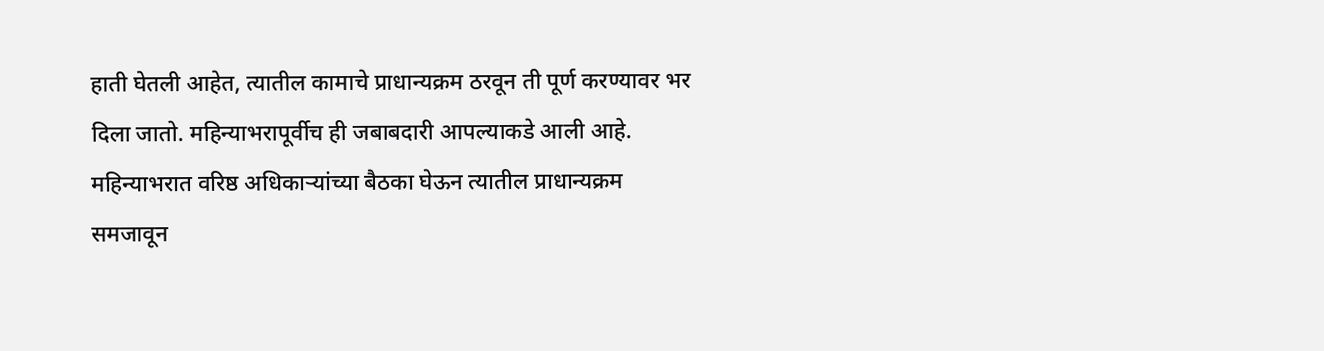हाती घेतली आहेत, त्यातील कामाचे प्राधान्यक्रम ठरवून ती पूर्ण करण्यावर भर दिला जातो. महिन्याभरापूर्वीच ही जबाबदारी आपल्याकडे आली आहे. महिन्याभरात वरिष्ठ अधिकाऱ्यांच्या बैठका घेऊन त्यातील प्राधान्यक्रम समजावून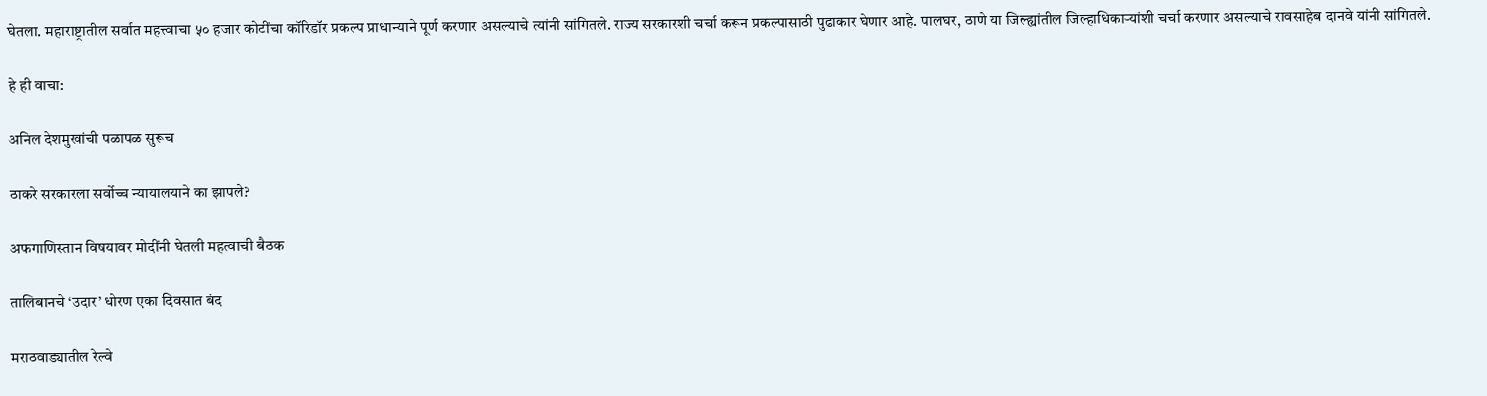घेतला. महाराष्ट्रातील सर्वात महत्त्वाचा ५० हजार कोटींचा कॉरिडॉर प्रकल्प प्राधान्याने पूर्ण करणार असल्याचे त्यांनी सांगितले. राज्य सरकारशी चर्चा करून प्रकल्पासाठी पुढाकार घेणार आहे. पालघर, ठाणे या जिल्ह्यांतील जिल्हाधिकाऱ्यांशी चर्चा करणार असल्याचे रावसाहेब दानवे यांनी सांगितले.

हे ही वाचा:

अनिल देशमुखांची पळापळ सुरूच

ठाकरे सरकारला सर्वोच्च न्यायालयाने का झापले?

अफगाणिस्तान विषयावर मोदींनी घेतली महत्वाची बैठक

तालिबानचे ‘उदार’ धोरण एका दिवसात बंद

मराठवाड्यातील रेल्वे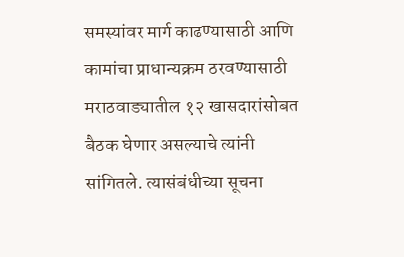समस्यांवर मार्ग काढण्यासाठी आणि कामांचा प्राधान्यक्रम ठरवण्यासाठी मराठवाड्यातील १२ खासदारांसोबत बैठक घेणार असल्याचे त्यांनी सांगितले. त्यासंबंधीच्या सूचना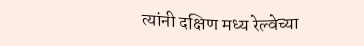त्यांनी दक्षिण मध्य रेल्वेच्या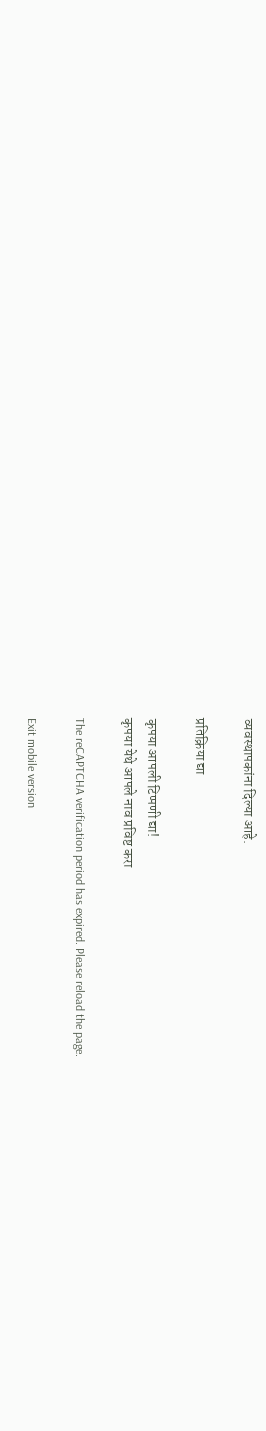व्यवस्थापकांना दिल्या आहे.

प्रतिक्रिया द्या

कृपया आपली टिप्पणी द्या!
कृपया येथे आपले नाव प्रविष्ट करा

The reCAPTCHA verification period has expired. Please reload the page.

Exit mobile version